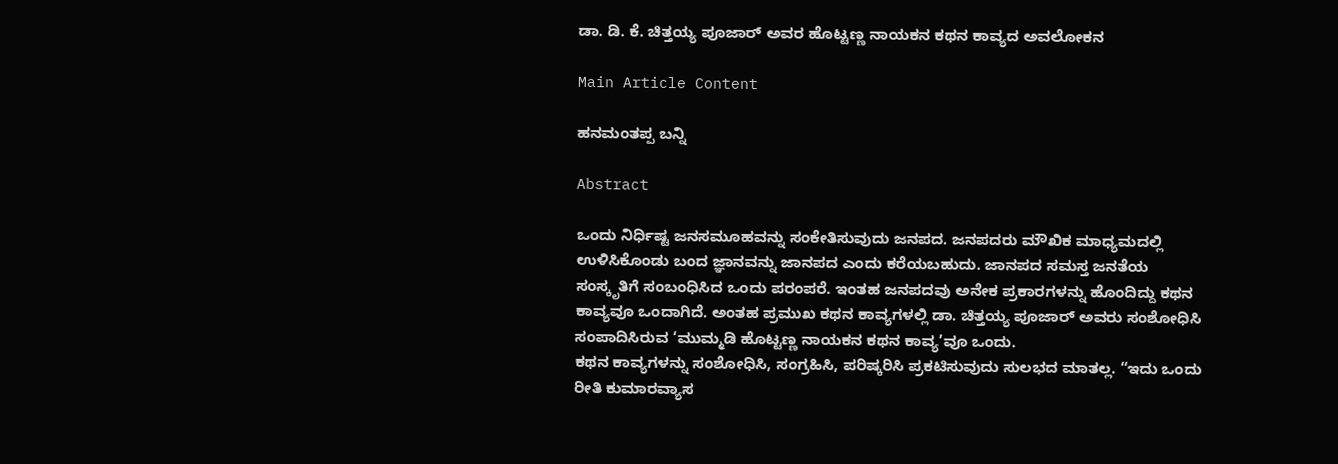ಡಾ. ಡಿ. ಕೆ. ಚಿತ್ತಯ್ಯ ಪೂಜಾರ್ ಅವರ ಹೊಟ್ಟಣ್ಣ ನಾಯಕನ ಕಥನ ಕಾವ್ಯದ ಅವಲೋಕನ

Main Article Content

ಹನಮಂತಪ್ಪ ಬನ್ನಿ

Abstract

ಒಂದು ನಿರ್ಧಿಷ್ಟ ಜನಸಮೂಹವನ್ನು ಸಂಕೇತಿಸುವುದು ಜನಪದ. ಜನಪದರು ಮೌಖಿಕ ಮಾಧ್ಯಮದಲ್ಲಿ ಉಳಿಸಿಕೊಂಡು ಬಂದ ಜ್ಞಾನವನ್ನು ಜಾನಪದ ಎಂದು ಕರೆಯಬಹುದು. ಜಾನಪದ ಸಮಸ್ತ ಜನತೆಯ ಸಂಸ್ಕೃತಿಗೆ ಸಂಬಂಧಿಸಿದ ಒಂದು ಪರಂಪರೆ. ಇಂತಹ ಜನಪದವು ಅನೇಕ ಪ್ರಕಾರಗಳನ್ನು ಹೊಂದಿದ್ದು ಕಥನ ಕಾವ್ಯವೂ ಒಂದಾಗಿದೆ. ಅಂತಹ ಪ್ರಮುಖ ಕಥನ ಕಾವ್ಯಗಳಲ್ಲಿ ಡಾ. ಚಿತ್ತಯ್ಯ ಪೂಜಾರ್ ಅವರು ಸಂಶೋಧಿಸಿ ಸಂಪಾದಿಸಿರುವ ‘ಮುಮ್ಮಡಿ ಹೊಟ್ಟಣ್ಣ ನಾಯಕನ ಕಥನ ಕಾವ್ಯ’ವೂ ಒಂದು.
ಕಥನ ಕಾವ್ಯಗಳನ್ನು ಸಂಶೋಧಿಸಿ, ಸಂಗ್ರಹಿಸಿ, ಪರಿಷ್ಕರಿಸಿ ಪ್ರಕಟಿಸುವುದು ಸುಲಭದ ಮಾತಲ್ಲ. “ಇದು ಒಂದು ರೀತಿ ಕುಮಾರವ್ಯಾಸ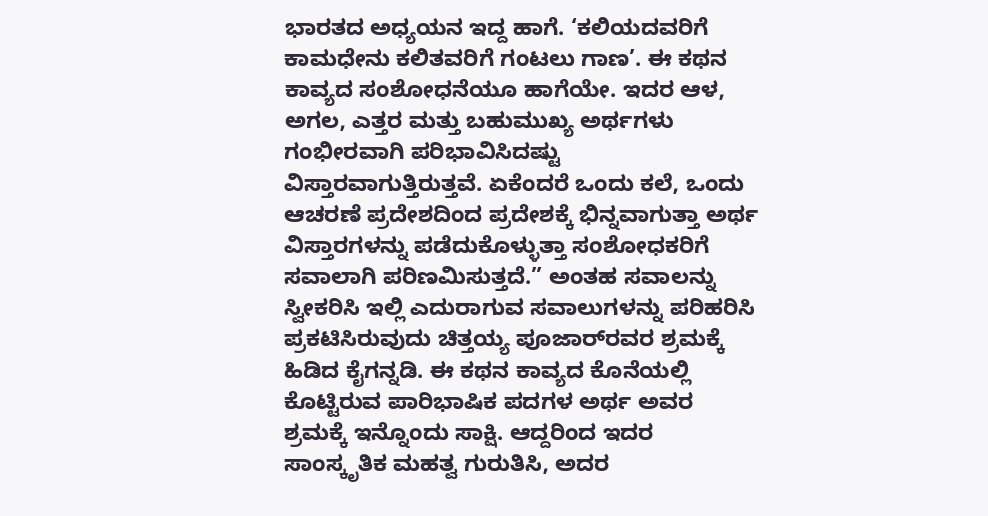ಭಾರತದ ಅಧ್ಯಯನ ಇದ್ದ ಹಾಗೆ. ‘ಕಲಿಯದವರಿಗೆ ಕಾಮಧೇನು ಕಲಿತವರಿಗೆ ಗಂಟಲು ಗಾಣ’. ಈ ಕಥನ ಕಾವ್ಯದ ಸಂಶೋಧನೆಯೂ ಹಾಗೆಯೇ. ಇದರ ಆಳ, ಅಗಲ, ಎತ್ತರ ಮತ್ತು ಬಹುಮುಖ್ಯ ಅರ್ಥಗಳು ಗಂಭೀರವಾಗಿ ಪರಿಭಾವಿಸಿದಷ್ಟು ವಿಸ್ತಾರವಾಗುತ್ತಿರುತ್ತವೆ. ಏಕೆಂದರೆ ಒಂದು ಕಲೆ, ಒಂದು ಆಚರಣೆ ಪ್ರದೇಶದಿಂದ ಪ್ರದೇಶಕ್ಕೆ ಭಿನ್ನವಾಗುತ್ತಾ ಅರ್ಥ ವಿಸ್ತಾರಗಳನ್ನು ಪಡೆದುಕೊಳ್ಳುತ್ತಾ ಸಂಶೋಧಕರಿಗೆ ಸವಾಲಾಗಿ ಪರಿಣಮಿಸುತ್ತದೆ.” ಅಂತಹ ಸವಾಲನ್ನು ಸ್ವೀಕರಿಸಿ ಇಲ್ಲಿ ಎದುರಾಗುವ ಸವಾಲುಗಳನ್ನು ಪರಿಹರಿಸಿ ಪ್ರಕಟಿಸಿರುವುದು ಚಿತ್ತಯ್ಯ ಪೂಜಾರ್‌ರವರ ಶ್ರಮಕ್ಕೆ ಹಿಡಿದ ಕೈಗನ್ನಡಿ. ಈ ಕಥನ ಕಾವ್ಯದ ಕೊನೆಯಲ್ಲಿ ಕೊಟ್ಟಿರುವ ಪಾರಿಭಾಷಿಕ ಪದಗಳ ಅರ್ಥ ಅವರ ಶ್ರಮಕ್ಕೆ ಇನ್ನೊಂದು ಸಾಕ್ಷಿ. ಆದ್ದರಿಂದ ಇದರ ಸಾಂಸ್ಕೃತಿಕ ಮಹತ್ವ ಗುರುತಿಸಿ, ಅದರ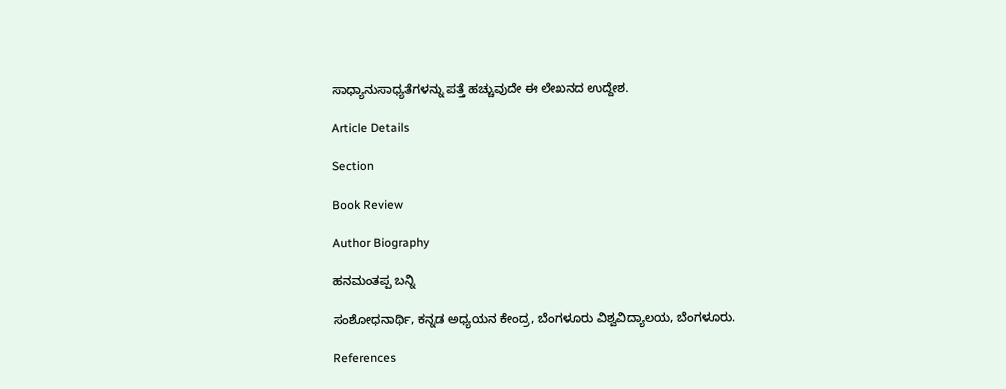ಸಾಧ್ಯಾನುಸಾಧ್ಯತೆಗಳನ್ನು ಪತ್ತೆ ಹಚ್ಚುವುದೇ ಈ ಲೇಖನದ ಉದ್ದೇಶ.

Article Details

Section

Book Review

Author Biography

ಹನಮಂತಪ್ಪ ಬನ್ನಿ

ಸಂಶೋಧನಾರ್ಥಿ, ಕನ್ನಡ ಅಧ್ಯಯನ ಕೇಂದ್ರ, ಬೆಂಗಳೂರು ವಿಶ್ವವಿದ್ಯಾಲಯ, ಬೆಂಗಳೂರು.

References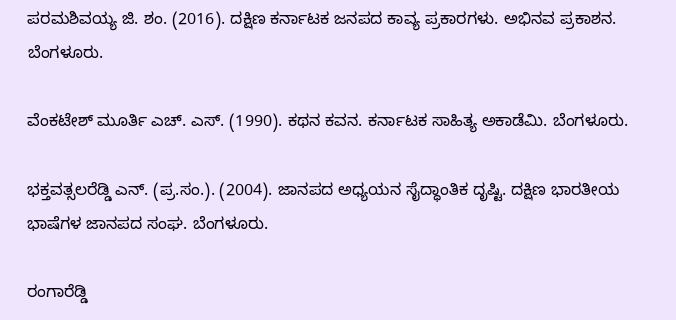ಪರಮಶಿವಯ್ಯ ಜಿ. ಶಂ. (2016). ದಕ್ಷಿಣ ಕರ್ನಾಟಕ ಜನಪದ ಕಾವ್ಯ ಪ್ರಕಾರಗಳು. ಅಭಿನವ ಪ್ರಕಾಶನ. ಬೆಂಗಳೂರು.

ವೆಂಕಟೇಶ್ ಮೂರ್ತಿ ಎಚ್. ಎಸ್. (1990). ಕಥನ ಕವನ. ಕರ್ನಾಟಕ ಸಾಹಿತ್ಯ ಅಕಾಡೆಮಿ. ಬೆಂಗಳೂರು.

ಭಕ್ತವತ್ಸಲರೆಡ್ಡಿ ಎನ್. (ಪ್ರ.ಸಂ.). (2004). ಜಾನಪದ ಅಧ್ಯಯನ ಸೈದ್ಧಾಂತಿಕ ದೃಷ್ಟಿ. ದಕ್ಷಿಣ ಭಾರತೀಯ ಭಾಷೆಗಳ ಜಾನಪದ ಸಂಘ. ಬೆಂಗಳೂರು.

ರಂಗಾರೆಡ್ಡಿ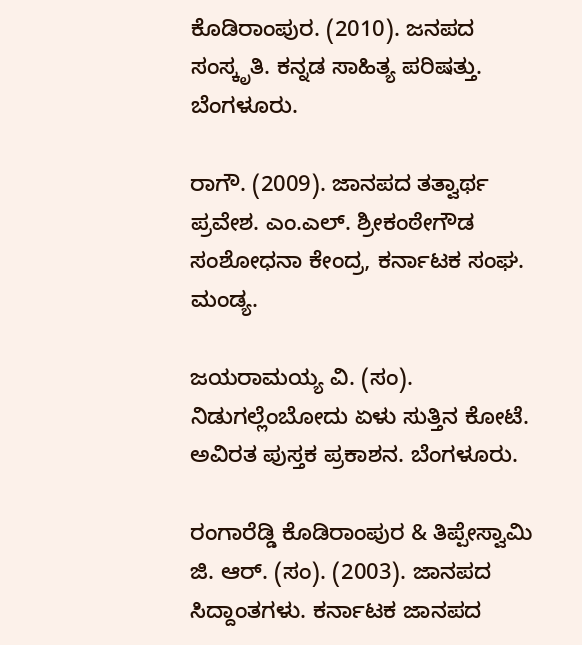ಕೊಡಿರಾಂಪುರ. (2010). ಜನಪದ ಸಂಸ್ಕೃತಿ. ಕನ್ನಡ ಸಾಹಿತ್ಯ ಪರಿಷತ್ತು. ಬೆಂಗಳೂರು.

ರಾಗೌ. (2009). ಜಾನಪದ ತತ್ವಾರ್ಥ ಪ್ರವೇಶ. ಎಂ.ಎಲ್. ಶ್ರೀಕಂಠೇಗೌಡ ಸಂಶೋಧನಾ ಕೇಂದ್ರ, ಕರ್ನಾಟಕ ಸಂಘ. ಮಂಡ್ಯ.

ಜಯರಾಮಯ್ಯ ವಿ. (ಸಂ). ನಿಡುಗಲ್ಲೆಂಬೋದು ಏಳು ಸುತ್ತಿನ ಕೋಟೆ. ಅವಿರತ ಪುಸ್ತಕ ಪ್ರಕಾಶನ. ಬೆಂಗಳೂರು.

ರಂಗಾರೆಡ್ಡಿ ಕೊಡಿರಾಂಪುರ & ತಿಪ್ಪೇಸ್ವಾಮಿ ಜಿ. ಆರ್. (ಸಂ). (2003). ಜಾನಪದ ಸಿದ್ದಾಂತಗಳು. ಕರ್ನಾಟಕ ಜಾನಪದ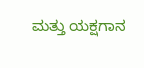ಮತ್ತು ಯಕ್ಷಗಾನ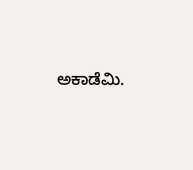ಅಕಾಡೆಮಿ.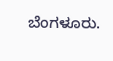ಬೆಂಗಳೂರು.